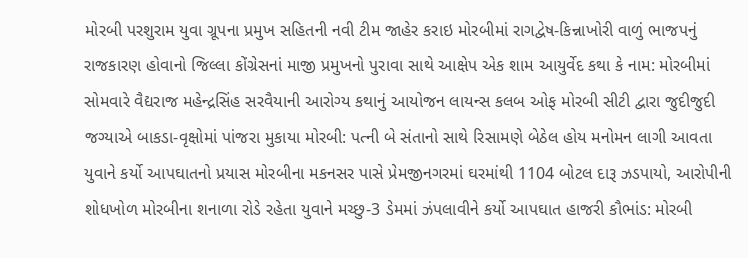મોરબી પરશુરામ યુવા ગ્રૂપના પ્રમુખ સહિતની નવી ટીમ જાહેર કરાઇ મોરબીમાં રાગદ્વેષ-કિન્નાખોરી વાળું ભાજપનું રાજકારણ હોવાનો જિલ્લા કોંગ્રેસનાં માજી પ્રમુખનો પુરાવા સાથે આક્ષેપ એક શામ આયુર્વેદ કથા કે નામ: મોરબીમાં સોમવારે વૈદ્યરાજ મહેન્દ્રસિંહ સરવૈયાની આરોગ્ય કથાનું આયોજન લાયન્સ કલબ ઓફ મોરબી સીટી દ્વારા જુદીજુદી જગ્યાએ બાકડા-વૃક્ષોમાં પાંજરા મુકાયા મોરબી: પત્ની બે સંતાનો સાથે રિસામણે બેઠેલ હોય મનોમન લાગી આવતા યુવાને કર્યો આપઘાતનો પ્રયાસ મોરબીના મકનસર પાસે પ્રેમજીનગરમાં ઘરમાંથી 1104 બોટલ દારૂ ઝડપાયો, આરોપીની શોધખોળ મોરબીના શનાળા રોડે રહેતા યુવાને મચ્છુ-3 ડેમમાં ઝંપલાવીને કર્યો આપઘાત હાજરી કૌભાંડ: મોરબી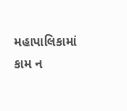મહાપાલિકામાં કામ ન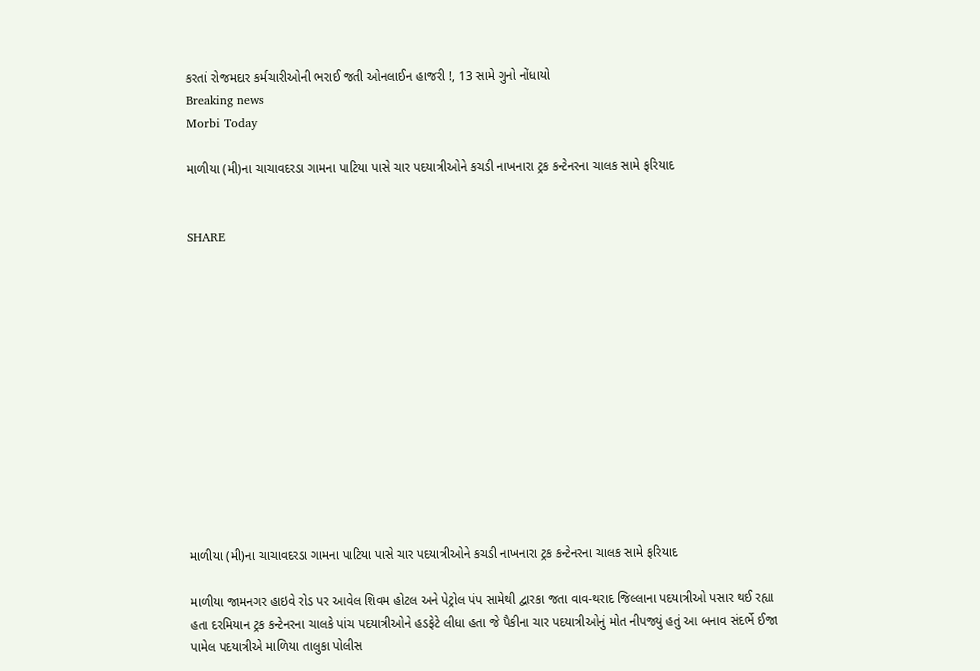કરતાં રોજમદાર કર્મચારીઓની ભરાઈ જતી ઓનલાઈન હાજરી !, 13 સામે ગુનો નોંધાયો
Breaking news
Morbi Today

માળીયા (મી)ના ચાચાવદરડા ગામના પાટિયા પાસે ચાર પદયાત્રીઓને કચડી નાખનારા ટ્રક કન્ટેનરના ચાલક સામે ફરિયાદ


SHARE













માળીયા (મી)ના ચાચાવદરડા ગામના પાટિયા પાસે ચાર પદયાત્રીઓને કચડી નાખનારા ટ્રક કન્ટેનરના ચાલક સામે ફરિયાદ

માળીયા જામનગર હાઇવે રોડ પર આવેલ શિવમ હોટલ અને પેટ્રોલ પંપ સામેથી દ્વારકા જતા વાવ-થરાદ જિલ્લાના પદયાત્રીઓ પસાર થઈ રહ્યા હતા દરમિયાન ટ્રક કન્ટેનરના ચાલકે પાંચ પદયાત્રીઓને હડફેટે લીધા હતા જે પૈકીના ચાર પદયાત્રીઓનું મોત નીપજ્યું હતું આ બનાવ સંદર્ભે ઈજા પામેલ પદયાત્રીએ માળિયા તાલુકા પોલીસ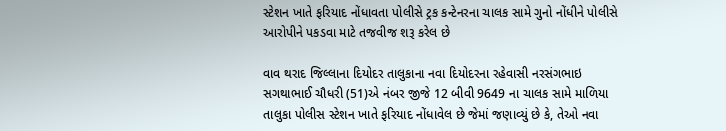સ્ટેશન ખાતે ફરિયાદ નોંધાવતા પોલીસે ટ્રક કન્ટેનરના ચાલક સામે ગુનો નોંધીને પોલીસે આરોપીને પકડવા માટે તજવીજ શરૂ કરેલ છે

વાવ થરાદ જિલ્લાના દિયોદર તાલુકાના નવા દિયોદરના રહેવાસી નરસંગભાઇ સગથાભાઈ ચૌધરી (51)એ નંબર જીજે 12 બીવી 9649 ના ચાલક સામે માળિયા તાલુકા પોલીસ સ્ટેશન ખાતે ફરિયાદ નોંધાવેલ છે જેમાં જણાવ્યું છે કે, તેઓ નવા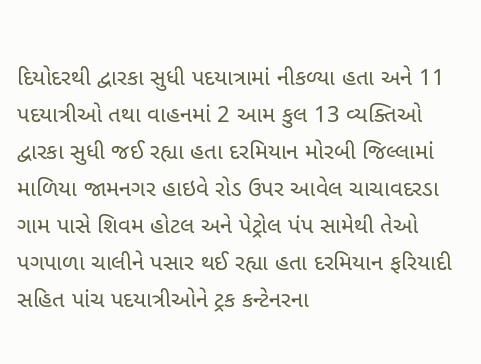દિયોદરથી દ્વારકા સુધી પદયાત્રામાં નીકળ્યા હતા અને 11 પદયાત્રીઓ તથા વાહનમાં 2 આમ કુલ 13 વ્યક્તિઓ દ્વારકા સુધી જઈ રહ્યા હતા દરમિયાન મોરબી જિલ્લામાં માળિયા જામનગર હાઇવે રોડ ઉપર આવેલ ચાચાવદરડા ગામ પાસે શિવમ હોટલ અને પેટ્રોલ પંપ સામેથી તેઓ પગપાળા ચાલીને પસાર થઈ રહ્યા હતા દરમિયાન ફરિયાદી સહિત પાંચ પદયાત્રીઓને ટ્રક કન્ટેનરના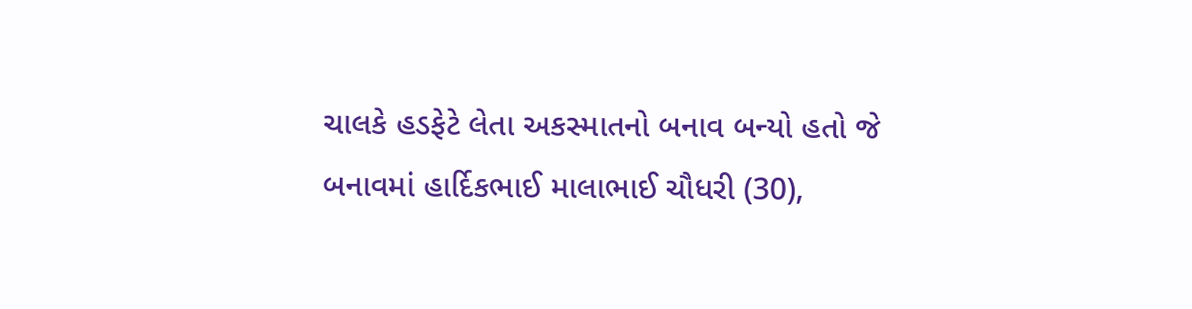ચાલકે હડફેટે લેતા અકસ્માતનો બનાવ બન્યો હતો જે બનાવમાં હાર્દિકભાઈ માલાભાઈ ચૌધરી (30),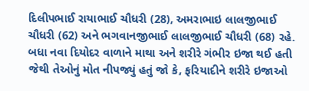દિલીપભાઈ રાયાભાઈ ચૌધરી (28), અમરાભાઇ લાલજીભાઈ ચૌધરી (62) અને ભગવાનજીભાઈ લાલજીભાઈ ચૌધરી (68) રહે. બધા નવા દિયોદર વાળાને માથા અને શરીરે ગંભીર ઇજા થઈ હતી જેથી તેઓનું મોત નીપજ્યું હતું જો કે, ફરિયાદીને શરીરે ઇજાઓ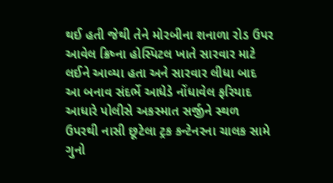થઈ હતી જેથી તેને મોરબીના શનાળા રોડ ઉપર આવેલ ક્રિષ્ના હોસ્પિટલ ખાતે સારવાર માટે લઈને આવ્યા હતા અને સારવાર લીધા બાદ આ બનાવ સંદર્ભે આધેડે નોંધાવેલ ફરિયાદ આધારે પોલીસે અકસ્માત સર્જીને સ્થળ ઉપરથી નાસી છૂટેલા ટ્રક કન્ટેનરના ચાલક સામે ગુનો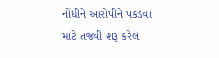નોંધીને આરોપીને પકડવા માટે તજવી શરૂ કરેલ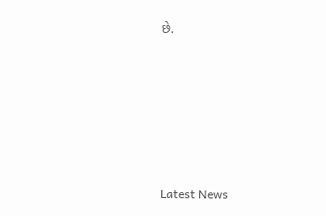છે.






Latest News